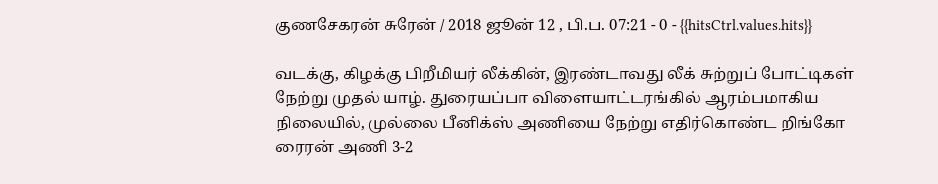குணசேகரன் சுரேன் / 2018 ஜூன் 12 , பி.ப. 07:21 - 0 - {{hitsCtrl.values.hits}}

வடக்கு, கிழக்கு பிறீமியர் லீக்கின், இரண்டாவது லீக் சுற்றுப் போட்டிகள் நேற்று முதல் யாழ். துரையப்பா விளையாட்டரங்கில் ஆரம்பமாகிய நிலையில், முல்லை பீனிக்ஸ் அணியை நேற்று எதிர்கொண்ட றிங்கோ ரைரன் அணி 3-2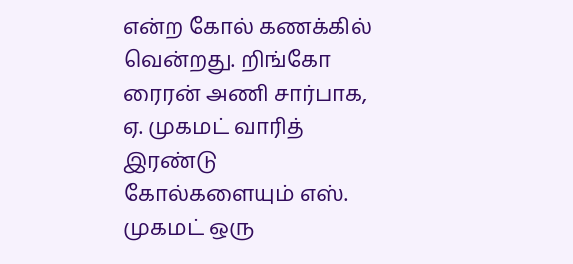என்ற கோல் கணக்கில் வென்றது. றிங்கோ ரைரன் அணி சார்பாக, ஏ. முகமட் வாரித் இரண்டு கோல்களையும் எஸ். முகமட் ஒரு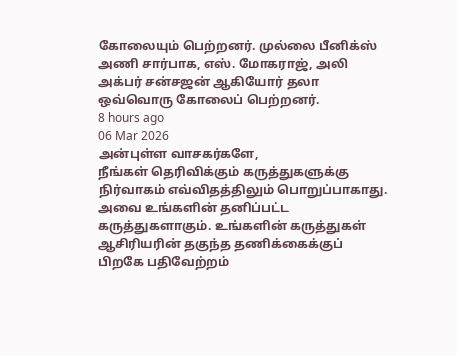கோலையும் பெற்றனர். முல்லை பீனிக்ஸ் அணி சார்பாக, எஸ். மோகராஜ், அலி அக்பர் சன்சஜன் ஆகியோர் தலா ஒவ்வொரு கோலைப் பெற்றனர்.
8 hours ago
06 Mar 2026
அன்புள்ள வாசகர்களே,
நீங்கள் தெரிவிக்கும் கருத்துகளுக்கு நிர்வாகம் எவ்விதத்திலும் பொறுப்பாகாது. அவை உங்களின் தனிப்பட்ட கருத்துகளாகும். உங்களின் கருத்துகள் ஆசிரியரின் தகுந்த தணிக்கைக்குப் பிறகே பதிவேற்றம்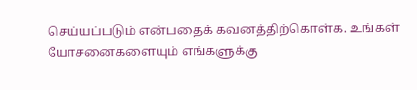செய்யப்படும் என்பதைக் கவனத்திற்கொள்க. உங்கள் யோசனைகளையும் எங்களுக்கு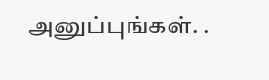அனுப்புங்கள். .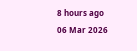8 hours ago
06 Mar 2026